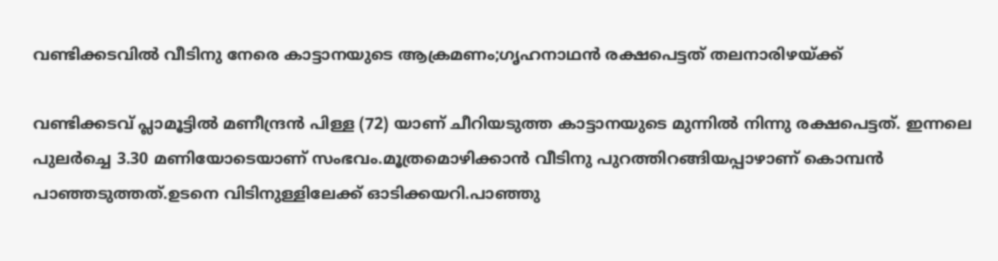വണ്ടിക്കടവിൽ വീടിനു നേരെ കാട്ടാനയുടെ ആക്രമണം;ഗൃഹനാഥൻ രക്ഷപെട്ടത് തലനാരിഴയ്ക്ക്

വണ്ടിക്കടവ് പ്ലാമൂട്ടിൽ മണീന്ദ്രൻ പിള്ള (72) യാണ് ചീറിയടുത്ത കാട്ടാനയുടെ മുന്നിൽ നിന്നു രക്ഷപെട്ടത്. ഇന്നലെ പുലർച്ചെ 3.30 മണിയോടെയാണ് സംഭവം.മൂത്രമൊഴിക്കാൻ വീടിനു പുറത്തിറങ്ങിയപ്പാഴാണ് കൊമ്പൻ പാഞ്ഞടുത്തത്.ഉടനെ വിടിനുള്ളിലേക്ക് ഓടിക്കയറി.പാഞ്ഞു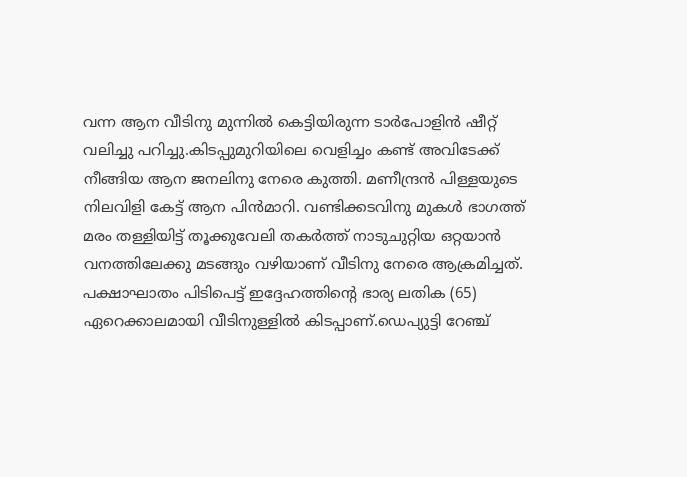വന്ന ആന വീടിനു മുന്നിൽ കെട്ടിയിരുന്ന ടാർപോളിൻ ഷീറ്റ് വലിച്ചു പറിച്ചു.കിടപ്പുമുറിയിലെ വെളിച്ചം കണ്ട് അവിടേക്ക് നീങ്ങിയ ആന ജനലിനു നേരെ കുത്തി. മണീന്ദ്രൻ പിള്ളയുടെ നിലവിളി കേട്ട് ആന പിൻമാറി. വണ്ടിക്കടവിനു മുകൾ ഭാഗത്ത് മരം തള്ളിയിട്ട് തൂക്കുവേലി തകർത്ത് നാടുചുറ്റിയ ഒറ്റയാൻ വനത്തിലേക്കു മടങ്ങും വഴിയാണ് വീടിനു നേരെ ആക്രമിച്ചത്. പക്ഷാഘാതം പിടിപെട്ട് ഇദ്ദേഹത്തിൻ്റെ ഭാര്യ ലതിക (65) ഏറെക്കാലമായി വീടിനുള്ളിൽ കിടപ്പാണ്.ഡെപ്യുട്ടി റേഞ്ച്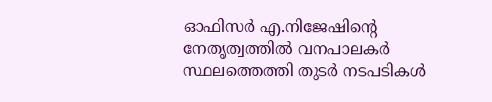ഓഫിസർ എ.നിജേഷിൻ്റെ നേതൃത്വത്തിൽ വനപാലകർ സ്ഥലത്തെത്തി തുടർ നടപടികൾ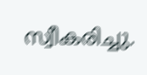സ്വീകരിച്ചു.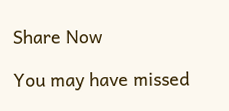Share Now

You may have missed